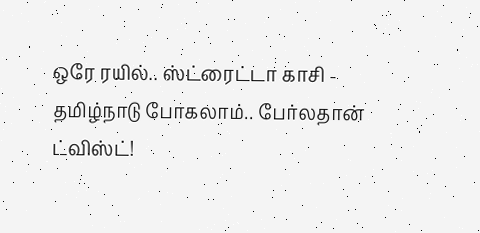ஒரே ரயில்.. ஸ்ட்ரைட்டா காசி - தமிழ்நாடு போகலாம்.. பேர்லதான் ட்விஸ்ட்!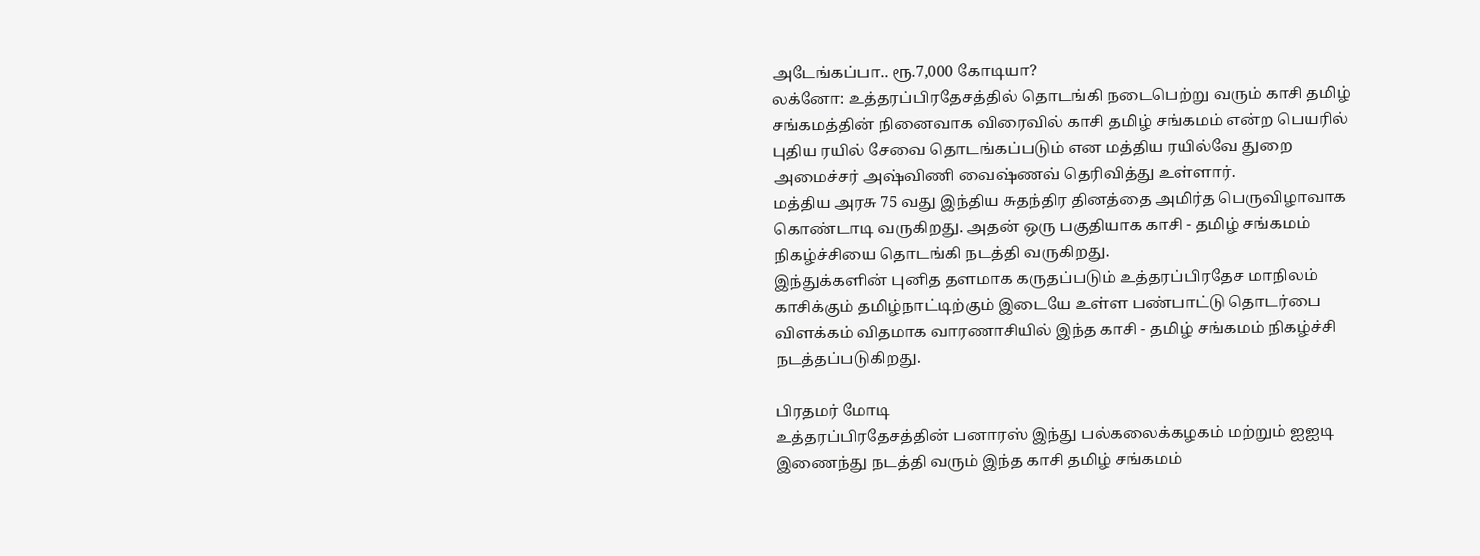அடேங்கப்பா.. ரூ.7,000 கோடியா?
லக்னோ: உத்தரப்பிரதேசத்தில் தொடங்கி நடைபெற்று வரும் காசி தமிழ் சங்கமத்தின் நினைவாக விரைவில் காசி தமிழ் சங்கமம் என்ற பெயரில் புதிய ரயில் சேவை தொடங்கப்படும் என மத்திய ரயில்வே துறை அமைச்சர் அஷ்விணி வைஷ்ணவ் தெரிவித்து உள்ளார்.
மத்திய அரசு 75 வது இந்திய சுதந்திர தினத்தை அமிர்த பெருவிழாவாக கொண்டாடி வருகிறது. அதன் ஒரு பகுதியாக காசி - தமிழ் சங்கமம் நிகழ்ச்சியை தொடங்கி நடத்தி வருகிறது.
இந்துக்களின் புனித தளமாக கருதப்படும் உத்தரப்பிரதேச மாநிலம் காசிக்கும் தமிழ்நாட்டிற்கும் இடையே உள்ள பண்பாட்டு தொடர்பை விளக்கம் விதமாக வாரணாசியில் இந்த காசி - தமிழ் சங்கமம் நிகழ்ச்சி நடத்தப்படுகிறது.

பிரதமர் மோடி
உத்தரப்பிரதேசத்தின் பனாரஸ் இந்து பல்கலைக்கழகம் மற்றும் ஐஐடி இணைந்து நடத்தி வரும் இந்த காசி தமிழ் சங்கமம்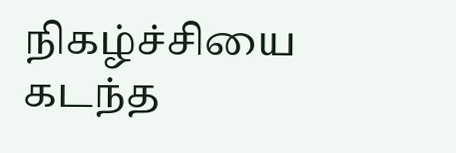நிகழ்ச்சியை கடந்த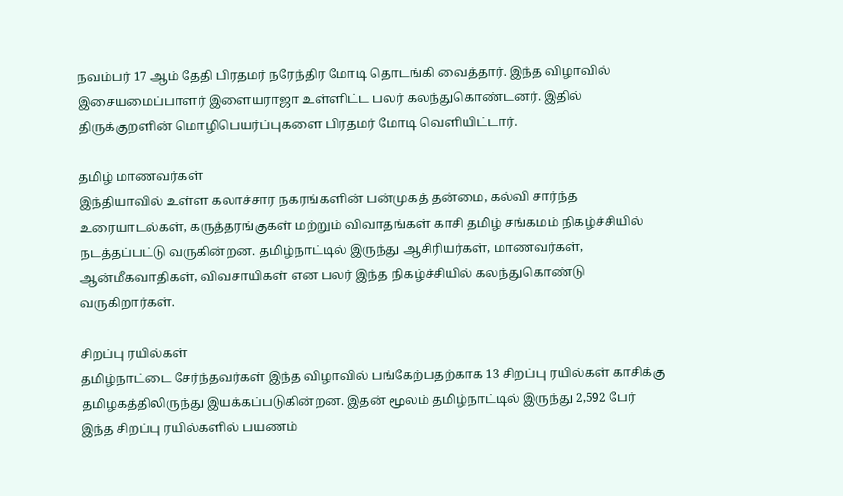நவம்பர் 17 ஆம் தேதி பிரதமர் நரேந்திர மோடி தொடங்கி வைத்தார். இந்த விழாவில் இசையமைப்பாளர் இளையராஜா உள்ளிட்ட பலர் கலந்துகொண்டனர். இதில் திருக்குறளின் மொழிபெயர்ப்புகளை பிரதமர் மோடி வெளியிட்டார்.

தமிழ் மாணவர்கள்
இந்தியாவில் உள்ள கலாச்சார நகரங்களின் பன்முகத் தன்மை, கல்வி சார்ந்த உரையாடல்கள், கருத்தரங்குகள் மற்றும் விவாதங்கள் காசி தமிழ் சங்கமம் நிகழ்ச்சியில் நடத்தப்பட்டு வருகின்றன. தமிழ்நாட்டில் இருந்து ஆசிரியர்கள், மாணவர்கள், ஆன்மீகவாதிகள், விவசாயிகள் என பலர் இந்த நிகழ்ச்சியில் கலந்துகொண்டு வருகிறார்கள்.

சிறப்பு ரயில்கள்
தமிழ்நாட்டை சேர்ந்தவர்கள் இந்த விழாவில் பங்கேற்பதற்காக 13 சிறப்பு ரயில்கள் காசிக்கு தமிழகத்திலிருந்து இயக்கப்படுகின்றன. இதன் மூலம் தமிழ்நாட்டில் இருந்து 2,592 பேர் இந்த சிறப்பு ரயில்களில் பயணம்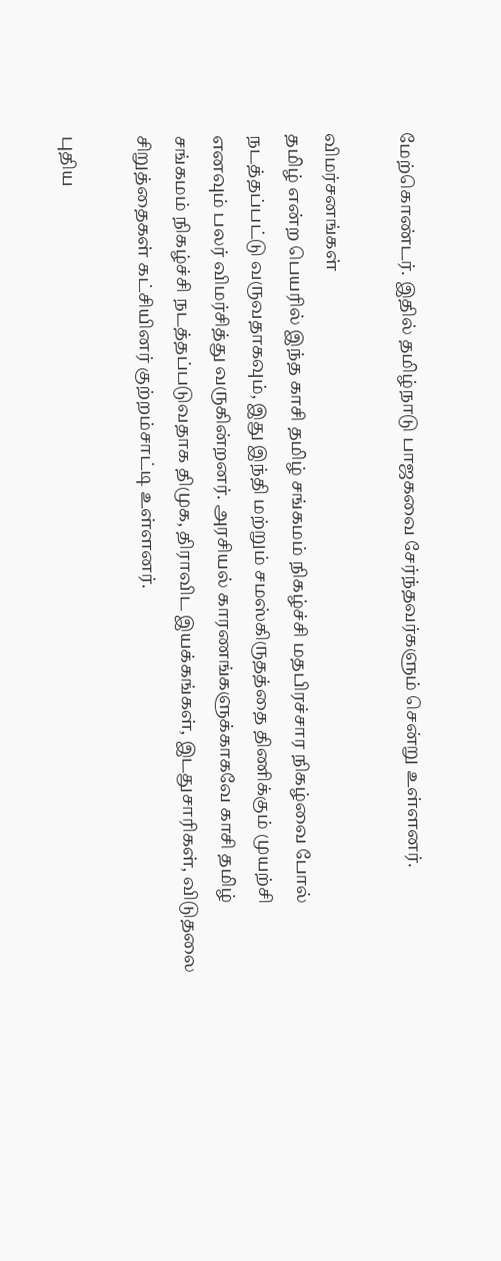மேற்கொண்டர். இதில் தமிழ்நாடு பாஜகவை சேர்ந்தவர்களும் சென்று உள்ளனர்.

விமர்சனங்கள்
தமிழ் என்ற பெயரில் இந்த காசி தமிழ் சங்கமம் நிகழ்ச்சி மதபிரச்சார நிகழ்வை போல் நடத்தப்பட்டு வருவதாகவும், இது இந்தி மற்றும் சமஸ்கிருதத்தை திணிக்கும் முயற்சி எனவும் பலர் விமர்சித்து வருகின்றனர். அரசியல் காரணங்களுக்காகவே காசி தமிழ் சங்கமம் நிகழ்ச்சி நடத்தப்படுவதாக திமுக, திராவிட இயக்கங்கள், இடதுசாரிகள், விடுதலை சிறுத்தைகள் கட்சியினர் குற்றம்சாட்டி உள்ளனர்.

புதிய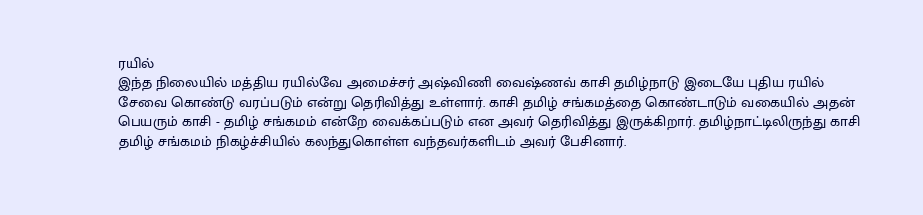ரயில்
இந்த நிலையில் மத்திய ரயில்வே அமைச்சர் அஷ்விணி வைஷ்ணவ் காசி தமிழ்நாடு இடையே புதிய ரயில் சேவை கொண்டு வரப்படும் என்று தெரிவித்து உள்ளார். காசி தமிழ் சங்கமத்தை கொண்டாடும் வகையில் அதன் பெயரும் காசி - தமிழ் சங்கமம் என்றே வைக்கப்படும் என அவர் தெரிவித்து இருக்கிறார். தமிழ்நாட்டிலிருந்து காசி தமிழ் சங்கமம் நிகழ்ச்சியில் கலந்துகொள்ள வந்தவர்களிடம் அவர் பேசினார்.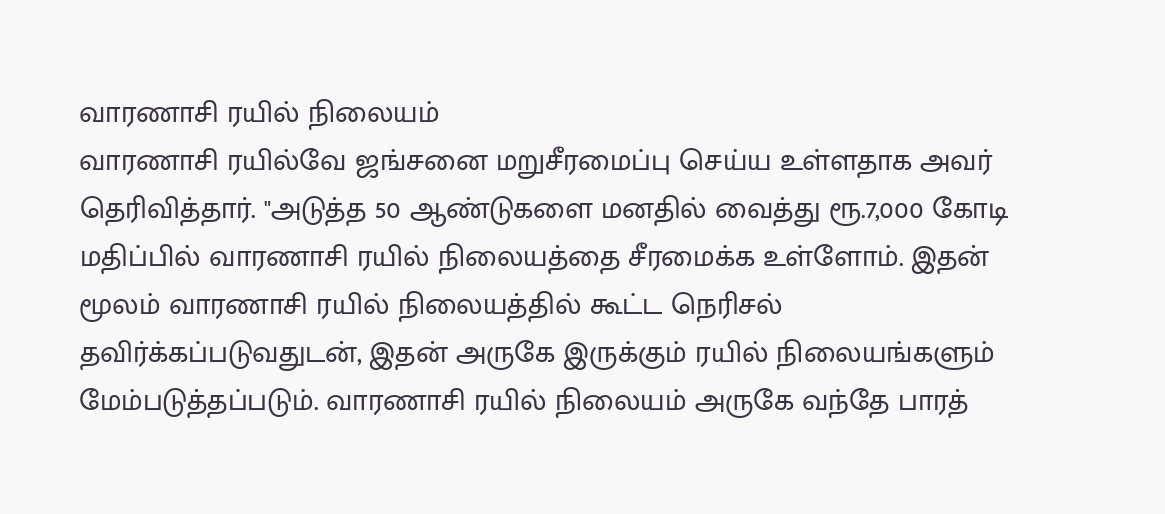வாரணாசி ரயில் நிலையம்
வாரணாசி ரயில்வே ஜங்சனை மறுசீரமைப்பு செய்ய உள்ளதாக அவர் தெரிவித்தார். "அடுத்த 50 ஆண்டுகளை மனதில் வைத்து ரூ.7,000 கோடி மதிப்பில் வாரணாசி ரயில் நிலையத்தை சீரமைக்க உள்ளோம். இதன் மூலம் வாரணாசி ரயில் நிலையத்தில் கூட்ட நெரிசல் தவிர்க்கப்படுவதுடன், இதன் அருகே இருக்கும் ரயில் நிலையங்களும் மேம்படுத்தப்படும். வாரணாசி ரயில் நிலையம் அருகே வந்தே பாரத்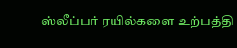ஸ்லீப்பர் ரயில்களை உற்பத்தி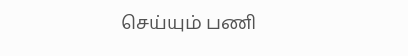செய்யும் பணி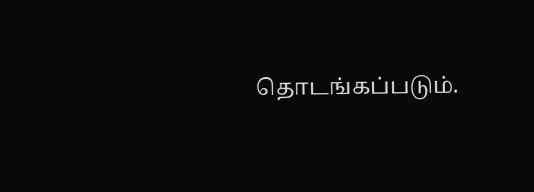தொடங்கப்படும்.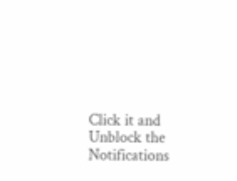Click it and Unblock the Notifications